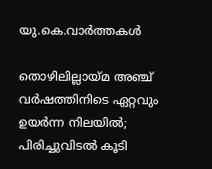യു.കെ.വാര്‍ത്തകള്‍

തൊഴിലില്ലായ്മ അഞ്ച് വര്‍ഷത്തിനിടെ ഏറ്റവും ഉയര്‍ന്ന നിലയില്‍; പിരിച്ചുവിടല്‍ കൂടി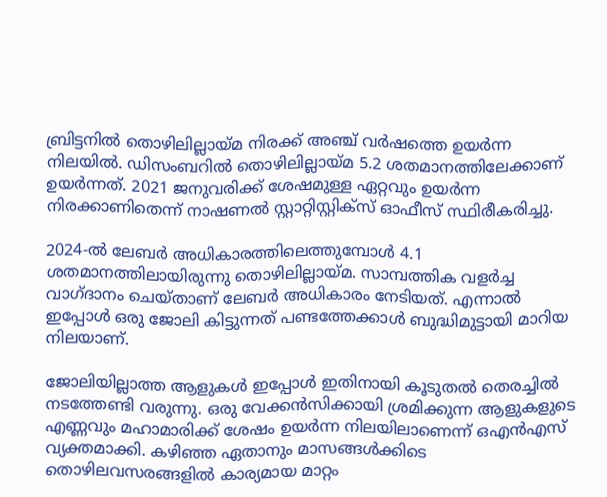ബ്രിട്ടനില്‍ തൊഴിലില്ലായ്മ നിരക്ക് അഞ്ച് വര്‍ഷത്തെ ഉയര്‍ന്ന നിലയില്‍. ഡിസംബറില്‍ തൊഴിലില്ലായ്മ 5.2 ശതമാനത്തിലേക്കാണ് ഉയര്‍ന്നത്. 2021 ജനുവരിക്ക് ശേഷമുള്ള ഏറ്റവും ഉയര്‍ന്ന നിരക്കാണിതെന്ന് നാഷണല്‍ സ്റ്റാറ്റിസ്റ്റിക്‌സ് ഓഫീസ് സ്ഥിരീകരിച്ചു.

2024-ല്‍ ലേബര്‍ അധികാരത്തിലെത്തുമ്പോള്‍ 4.1 ശതമാനത്തിലായിരുന്നു തൊഴിലില്ലായ്മ. സാമ്പത്തിക വളര്‍ച്ച വാഗ്ദാനം ചെയ്താണ് ലേബര്‍ അധികാരം നേടിയത്. എന്നാല്‍ ഇപ്പോള്‍ ഒരു ജോലി കിട്ടുന്നത് പണ്ടത്തേക്കാള്‍ ബുദ്ധിമുട്ടായി മാറിയ നിലയാണ്.

ജോലിയില്ലാത്ത ആളുകള്‍ ഇപ്പോള്‍ ഇതിനായി കൂടുതല്‍ തെരച്ചില്‍ നടത്തേണ്ടി വരുന്നു. ഒരു വേക്കന്‍സിക്കായി ശ്രമിക്കുന്ന ആളുകളുടെ എണ്ണവും മഹാമാരിക്ക് ശേഷം ഉയര്‍ന്ന നിലയിലാണെന്ന് ഒഎന്‍എസ് വ്യക്തമാക്കി. കഴിഞ്ഞ ഏതാനും മാസങ്ങള്‍ക്കിടെ തൊഴിലവസരങ്ങളില്‍ കാര്യമായ മാറ്റം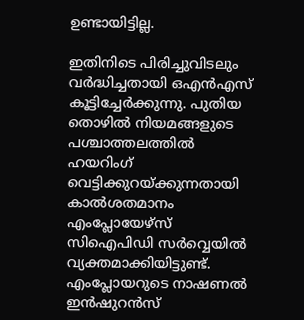ഉണ്ടായിട്ടില്ല.

ഇതിനിടെ പിരിച്ചുവിടലും വര്‍ദ്ധിച്ചതായി ഒഎന്‍എസ് കൂട്ടിച്ചേര്‍ക്കുന്നു. പുതിയ തൊഴില്‍ നിയമങ്ങളുടെ പശ്ചാത്തലത്തില്‍ ഹയറിംഗ് വെട്ടിക്കുറയ്ക്കുന്നതായി കാല്‍ശതമാനം എംപ്ലോയേഴ്‌സ് സിഐപിഡി സര്‍വ്വെയില്‍ വ്യക്തമാക്കിയിട്ടുണ്ട്. എംപ്ലോയറുടെ നാഷണല്‍ ഇന്‍ഷുറന്‍സ്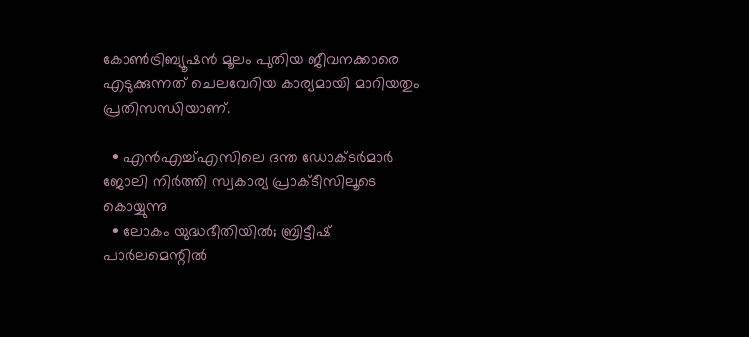കോണ്‍ട്രിബ്യൂഷന്‍ മൂലം പുതിയ ജീവനക്കാരെ എടുക്കുന്നത് ചെലവേറിയ കാര്യമായി മാറിയതും പ്രതിസന്ധിയാണ്.

  • എന്‍എച്ച്എസിലെ ദന്ത ഡോക്ടര്‍മാര്‍ ജോലി നിര്‍ത്തി സ്വകാര്യ പ്രാക്ടീസിലൂടെ കൊയ്യുന്നു
  • ലോകം യുദ്ധഭീതിയില്‍; ബ്രിട്ടീഷ് പാര്‍ലമെന്റില്‍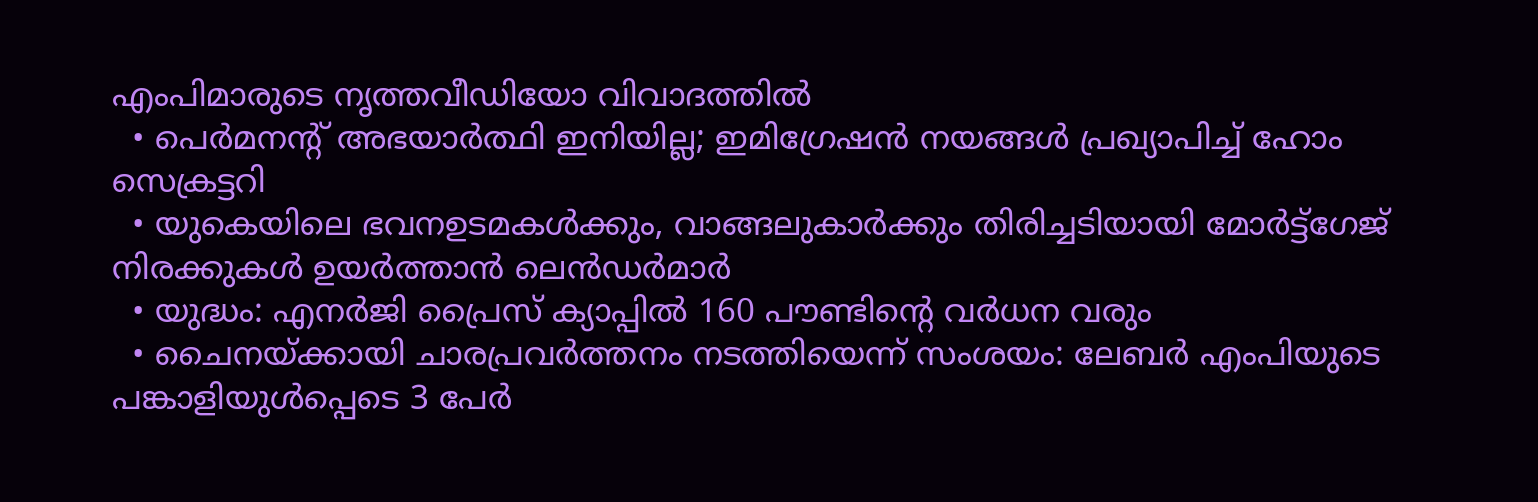എംപിമാരുടെ നൃത്തവീഡിയോ വിവാദത്തില്‍
  • പെര്‍മനന്റ് അഭയാര്‍ത്ഥി ഇനിയില്ല; ഇമിഗ്രേഷന്‍ നയങ്ങള്‍ പ്രഖ്യാപിച്ച് ഹോം സെക്രട്ടറി
  • യുകെയിലെ ഭവനഉടമകള്‍ക്കും, വാങ്ങലുകാര്‍ക്കും തിരിച്ചടിയായി മോര്‍ട്ട്‌ഗേജ് നിരക്കുകള്‍ ഉയര്‍ത്താന്‍ ലെന്‍ഡര്‍മാര്‍
  • യുദ്ധം: എനര്‍ജി പ്രൈസ് ക്യാപ്പില്‍ 160 പൗണ്ടിന്റെ വര്‍ധന വരും
  • ചൈനയ്ക്കായി ചാരപ്രവര്‍ത്തനം നടത്തിയെന്ന് സംശയം: ലേബര്‍ എംപിയുടെ പങ്കാളിയുള്‍പ്പെടെ 3 പേര്‍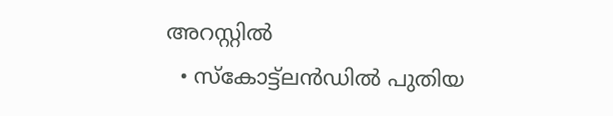അറസ്റ്റില്‍
  • സ്‌കോട്ട്‌ലന്‍ഡില്‍ പുതിയ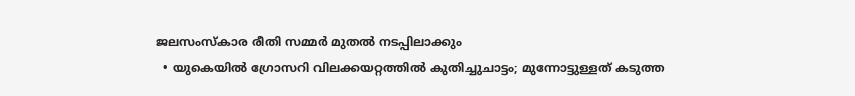ജലസംസ്‌കാര രീതി സമ്മര്‍ മുതല്‍ നടപ്പിലാക്കും
  • യുകെയില്‍ ഗ്രോസറി വിലക്കയറ്റത്തില്‍ കുതിച്ചുചാട്ടം; മുന്നോട്ടുള്ളത് കടുത്ത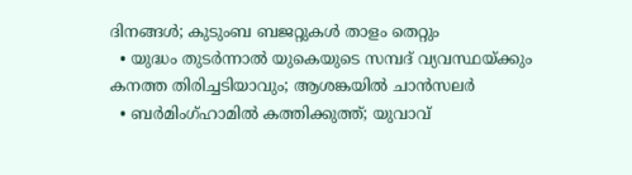ദിനങ്ങള്‍; കുടുംബ ബജറ്റുകള്‍ താളം തെറ്റും
  • യുദ്ധം തുടര്‍ന്നാല്‍ യുകെയുടെ സമ്പദ് വ്യവസ്ഥയ്ക്കും കനത്ത തിരിച്ചടിയാവും; ആശങ്കയില്‍ ചാന്‍സലര്‍
  • ബര്‍മിംഗ്ഹാമില്‍ കത്തിക്കുത്ത്; യുവാവ്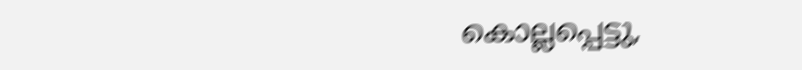കൊല്ലപ്പെട്ടു,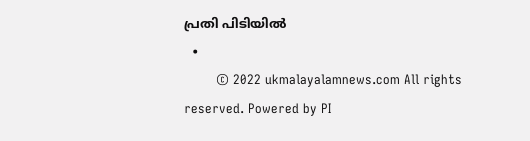പ്രതി പിടിയില്‍
  •
        © 2022 ukmalayalamnews.com All rights reserved. Powered by PI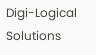Digi-Logical Solutions